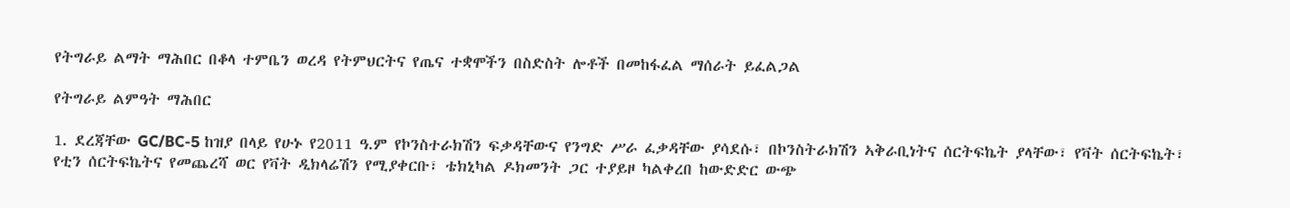የትግራይ ልማት ማሕበር በቆላ ተምቤን ወረዳ የትምህርትና የጤና ተቋሞችን በስድስት ሎቶች በመከፋፈል ማሰራት ይፈልጋል

የትግራይ ልምዓት ማሕበር

1. ደረጃቸው GC/BC-5 ከዝያ በላይ የሁኑ የ2011 ዓ.ም የኮንስተራክሽን ፍቃዳቸውና የንግድ ሥራ ፈቃዳቸው ያሳደሱ፣ በኮንስትራክሽን ኣቅራቢነትና ሰርትፍኬት ያላቸው፣ የቫት ሰርትፍኬት፣ የቲን ሰርትፍኬትና የመጨረሻ ወር የቫት ዲክላሬሽን የሚያቀርቡ፣ ቴክኒካል ዶክመንት ጋር ተያይዞ ካልቀረበ ከውድድር ውጭ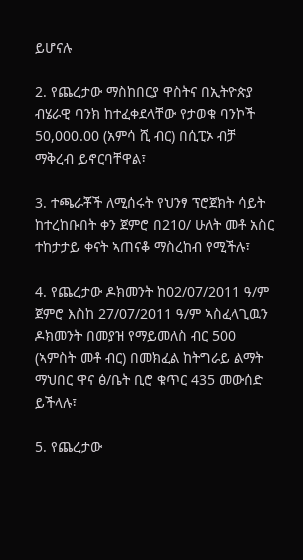ይሆናሉ

2. የጨረታው ማስከበርያ ዋስትና በኢትዮጵያ ብሄራዊ ባንክ ከተፈቀደላቸው የታወቁ ባንኮች 50,000.00 (አምሳ ሺ ብር) በሲፒኦ ብቻ ማቅረብ ይኖርባቸዋል፣

3. ተጫራቾች ለሚሰሩት የህንፃ ፕሮጀክት ሳይት ከተረከቡበት ቀን ጀምሮ በ210/ ሁለት መቶ አስር ተከታታይ ቀናት ኣጠናቆ ማስረከብ የሚችሉ፣

4. የጨረታው ዶክመንት ከ02/07/2011 ዓ/ም ጀምሮ እስከ 27/07/2011 ዓ/ም ኣስፈላጊዉን ዶክመንት በመያዝ የማይመለስ ብር 500 (ኣምስት መቶ ብር) በመክፈል ከትግራይ ልማት ማህበር ዋና ፅ/ቤት ቢሮ ቁጥር 435 መውሰድ ይችላሉ፣

5. የጨረታው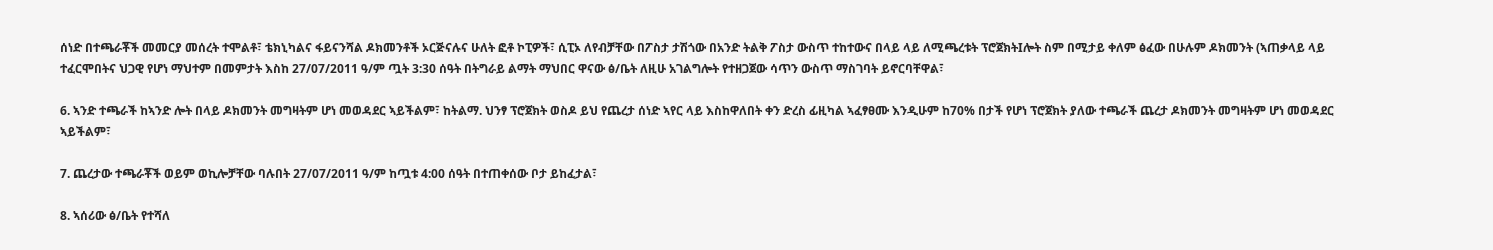ሰነድ በተጫራቾች መመርያ መሰረት ተሞልቶ፣ ቴክኒካልና ፋይናንሻል ዶክመንቶች ኦርጅናሉና ሁለት ፎቶ ኮፒዎች፣ ሲፒኦ ለየብቻቸው በፖስታ ታሽጎው በአንድ ትልቅ ፖስታ ውስጥ ተከተውና በላይ ላይ ለሚጫረቱት ፕሮጀክትIሎት ስም በሚታይ ቀለም ፅፈው በሁሉም ዶክመንት (ኣጠቃላይ ላይ ተፈርሞበትና ህጋዊ የሆነ ማህተም በመምታት እስከ 27/07/2011 ዓ/ም ጧት 3:30 ሰዓት በትግራይ ልማት ማህበር ዋናው ፅ/ቤት ለዚሁ አገልግሎት የተዘጋጀው ሳጥን ውስጥ ማስገባት ይኖርባቸዋል፣

6. ኣንድ ተጫራች ከኣንድ ሎት በላይ ዶክመንት መግዛትም ሆነ መወዳደር ኣይችልም፣ ከትልማ. ህንፃ ፕሮጀክት ወስዶ ይህ የጨረታ ሰነድ ኣየር ላይ እስከዋለበት ቀን ድረስ ፊዚካል ኣፈፃፀሙ እንዲሁም ከ70% በታች የሆነ ፕሮጀክት ያለው ተጫራች ጨረታ ዶክመንት መግዛትም ሆነ መወዳደር ኣይችልም፣

7. ጨረታው ተጫራቾች ወይም ወኪሎቻቸው ባሉበት 27/07/2011 ዓ/ም ከጧቱ 4:00 ሰዓት በተጠቀሰው ቦታ ይከፈታል፣

8. ኣሰሪው ፅ/ቤት የተሻለ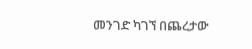መንገድ ካገኘ በጨረታው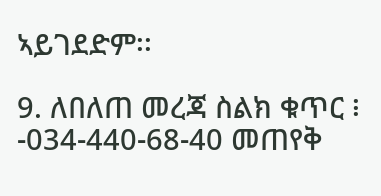ኣይገደድም፡፡

9. ለበለጠ መረጃ ስልክ ቁጥር ፧ -034-440-68-40 መጠየቅ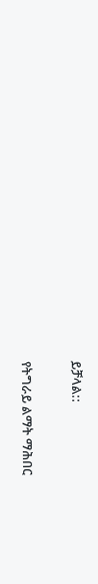ይቻላል::

የትግራይ ልማት ማሕበር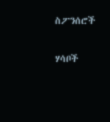ስፖንሰሮች

ሃሳቦች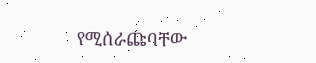የሚሰራጩባቸው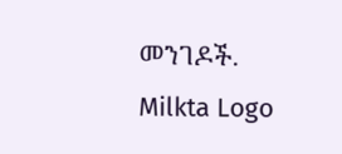መንገዶች.
Milkta Logo